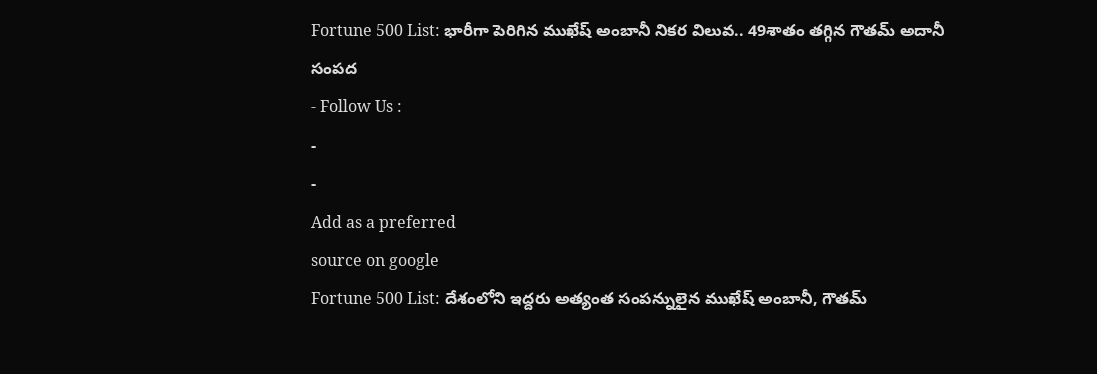Fortune 500 List: భారీగా పెరిగిన ముఖేష్ అంబానీ నికర విలువ.. 49శాతం తగ్గిన గౌతమ్ అదానీ సంపద
- Follow Us :
-
-
Add as a preferred
source on google
Fortune 500 List: దేశంలోని ఇద్దరు అత్యంత సంపన్నులైన ముఖేష్ అంబానీ, గౌతమ్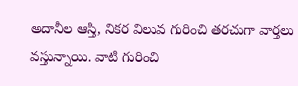అదానీల ఆస్తి, నికర విలువ గురించి తరచుగా వార్తలు వస్తున్నాయి. వాటి గురించి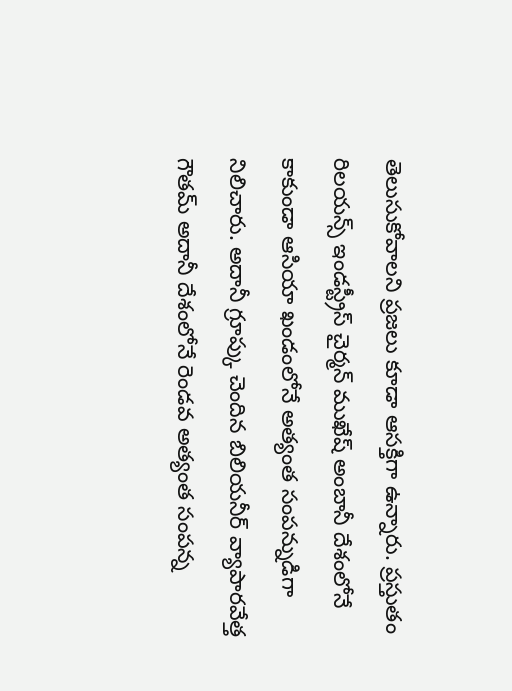తెలుసుకోవాలని ప్రజలు కూడా ఆసక్తిగా ఉన్నారు. ప్రస్తుతం రిలయన్స్ ఇండస్ట్రీస్ చైర్మన్ ముఖేష్ అంబానీ దేశంలోనే కాకుండా ఆసియా ఖండంలోనే అత్యంత సంపన్నుడిగా నిలిచారు. అదానీ గ్రూప్కు చెందిన బిలియనీర్ వ్యాపారవేత్త గౌతమ్ అదానీ దేశంలోనే రెండవ అత్యంత సంపన్న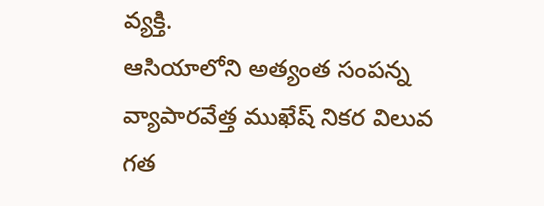వ్యక్తి.
ఆసియాలోని అత్యంత సంపన్న వ్యాపారవేత్త ముఖేష్ నికర విలువ గత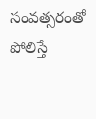సంవత్సరంతో పోలిస్తే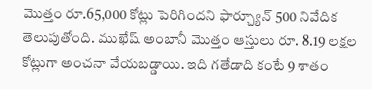మొత్తం రూ.65,000 కోట్లు పెరిగిందని ఫార్చ్యూన్ 500 నివేదిక తెలుపుతోంది. ముఖేష్ అంబానీ మొత్తం ఆస్తులు రూ. 8.19 లక్షల కోట్లుగా అంచనా వేయబడ్డాయి. ఇది గతేడాది కంటే 9 శాతం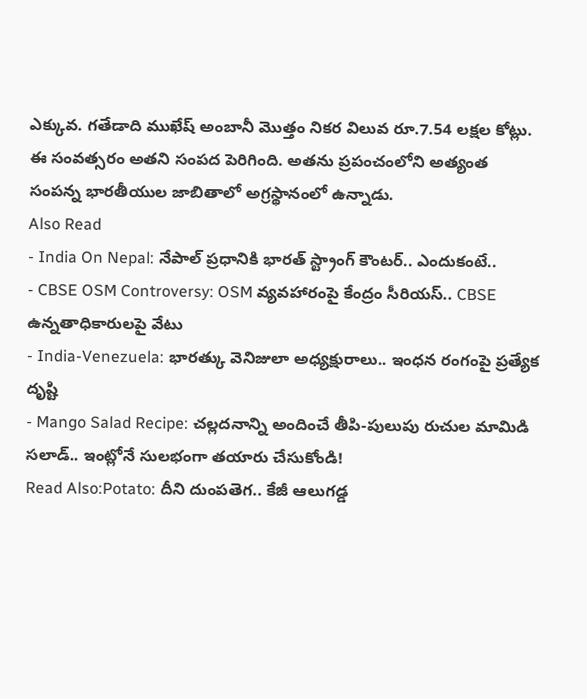ఎక్కువ. గతేడాది ముఖేష్ అంబానీ మొత్తం నికర విలువ రూ.7.54 లక్షల కోట్లు. ఈ సంవత్సరం అతని సంపద పెరిగింది. అతను ప్రపంచంలోని అత్యంత సంపన్న భారతీయుల జాబితాలో అగ్రస్థానంలో ఉన్నాడు.
Also Read
- India On Nepal: నేపాల్ ప్రధానికి భారత్ స్ట్రాంగ్ కౌంటర్.. ఎందుకంటే..
- CBSE OSM Controversy: OSM వ్యవహారంపై కేంద్రం సీరియస్.. CBSE ఉన్నతాధికారులపై వేటు
- India-Venezuela: భారత్కు వెనిజులా అధ్యక్షురాలు.. ఇంధన రంగంపై ప్రత్యేక దృష్టి
- Mango Salad Recipe: చల్లదనాన్ని అందించే తీపి-పులుపు రుచుల మామిడి సలాడ్.. ఇంట్లోనే సులభంగా తయారు చేసుకోండి!
Read Also:Potato: దీని దుంపతెగ.. కేజీ ఆలుగడ్డ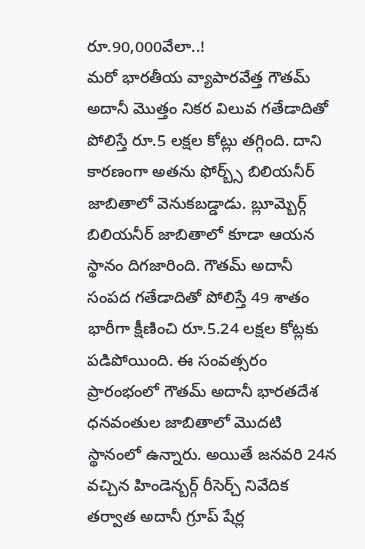రూ.90,000వేలా..!
మరో భారతీయ వ్యాపారవేత్త గౌతమ్ అదానీ మొత్తం నికర విలువ గతేడాదితో పోలిస్తే రూ.5 లక్షల కోట్లు తగ్గింది. దాని కారణంగా అతను ఫోర్బ్స్ బిలియనీర్ జాబితాలో వెనుకబడ్డాడు. బ్లూమ్బెర్గ్ బిలియనీర్ జాబితాలో కూడా ఆయన స్థానం దిగజారింది. గౌతమ్ అదానీ సంపద గతేడాదితో పోలిస్తే 49 శాతం భారీగా క్షీణించి రూ.5.24 లక్షల కోట్లకు పడిపోయింది. ఈ సంవత్సరం ప్రారంభంలో గౌతమ్ అదానీ భారతదేశ ధనవంతుల జాబితాలో మొదటి స్థానంలో ఉన్నారు. అయితే జనవరి 24న వచ్చిన హిండెన్బర్గ్ రీసెర్చ్ నివేదిక తర్వాత అదానీ గ్రూప్ షేర్ల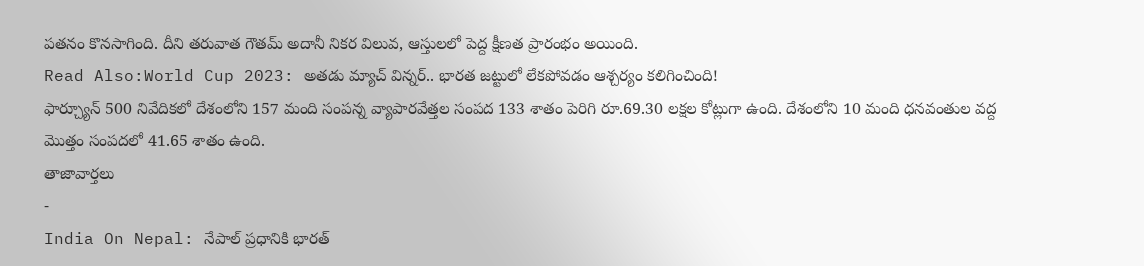పతనం కొనసాగింది. దీని తరువాత గౌతమ్ అదానీ నికర విలువ, ఆస్తులలో పెద్ద క్షీణత ప్రారంభం అయింది.
Read Also:World Cup 2023: అతడు మ్యాచ్ విన్నర్.. భారత జట్టులో లేకపోవడం ఆశ్చర్యం కలిగించింది!
ఫార్చ్యూన్ 500 నివేదికలో దేశంలోని 157 మంది సంపన్న వ్యాపారవేత్తల సంపద 133 శాతం పెరిగి రూ.69.30 లక్షల కోట్లుగా ఉంది. దేశంలోని 10 మంది ధనవంతుల వద్ద మొత్తం సంపదలో 41.65 శాతం ఉంది.
తాజావార్తలు
-
India On Nepal: నేపాల్ ప్రధానికి భారత్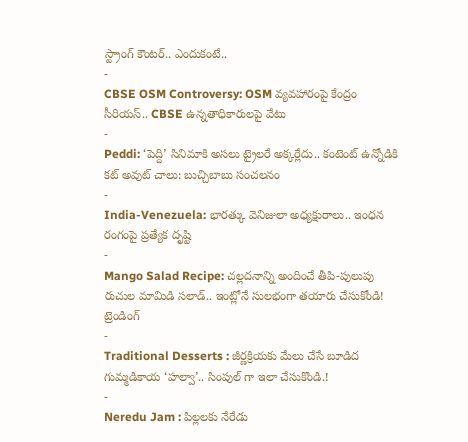స్ట్రాంగ్ కౌంటర్.. ఎందుకంటే..
-
CBSE OSM Controversy: OSM వ్యవహారంపై కేంద్రం సీరియస్.. CBSE ఉన్నతాధికారులపై వేటు
-
Peddi: ‘పెద్ది’ సినిమాకి అసలు ట్రైలరే అక్కర్లేదు.. కంటెంట్ ఉన్నోడికి కట్ అవుట్ చాలు: బుచ్చిబాబు సంచలనం
-
India-Venezuela: భారత్కు వెనిజులా అధ్యక్షురాలు.. ఇంధన రంగంపై ప్రత్యేక దృష్టి
-
Mango Salad Recipe: చల్లదనాన్ని అందించే తీపి-పులుపు రుచుల మామిడి సలాడ్.. ఇంట్లోనే సులభంగా తయారు చేసుకోండి!
ట్రెండింగ్
-
Traditional Desserts : జీర్ణక్రియకు మేలు చేసే బూడిద గుమ్మడికాయ ‘హల్వా’.. సింపుల్ గా ఇలా చేసుకొండి.!
-
Neredu Jam : పిల్లలకు నేరేడు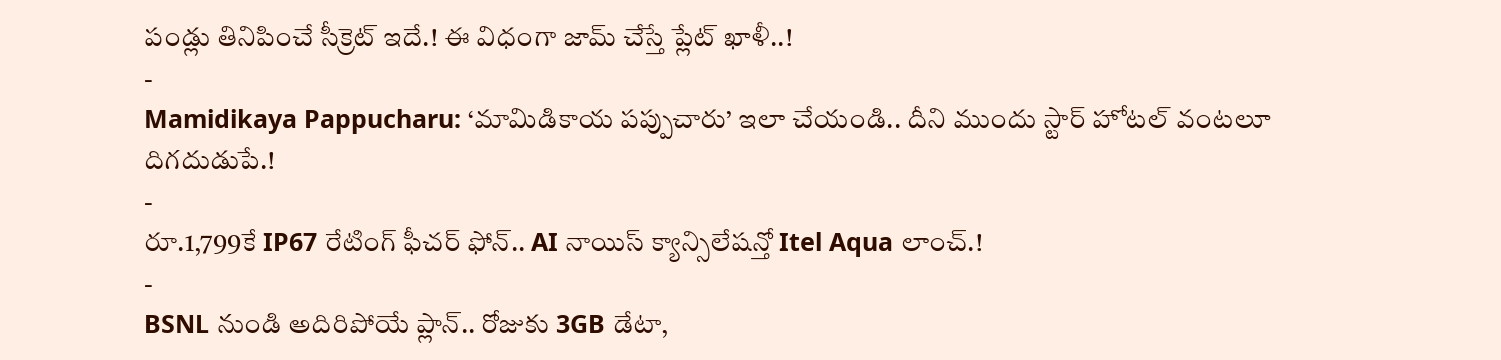పండ్లు తినిపించే సీక్రెట్ ఇదే.! ఈ విధంగా జామ్ చేస్తే ప్లేట్ ఖాళీ..!
-
Mamidikaya Pappucharu: ‘మామిడికాయ పప్పుచారు’ ఇలా చేయండి.. దీని ముందు స్టార్ హోటల్ వంటలూ దిగదుడుపే.!
-
రూ.1,799కే IP67 రేటింగ్ ఫీచర్ ఫోన్.. AI నాయిస్ క్యాన్సిలేషన్తో Itel Aqua లాంచ్.!
-
BSNL నుండి అదిరిపోయే ప్లాన్.. రోజుకు 3GB డేటా,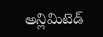అన్లిమిటెడ్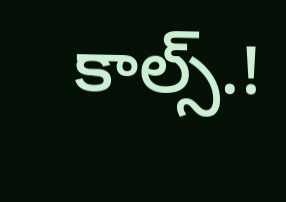కాల్స్.!